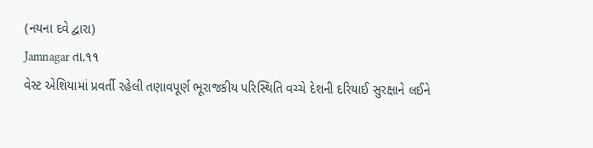(નયના દવે દ્વારા)
Jamnagar તા.૧૧
વેસ્ટ એશિયામાં પ્રવર્તી રહેલી તણાવપૂર્ણ ભૂરાજકીય પરિસ્થિતિ વચ્ચે દેશની દરિયાઈ સુરક્ષાને લઈને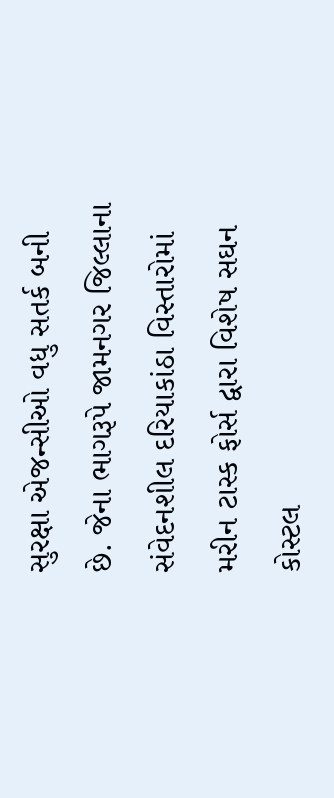સુરક્ષા એજન્સીઓ વધુ સતર્ક બની છે. જેના ભાગરૂપે જામનગર જિલ્લાના સંવેદનશીલ દરિયાકાંઠા વિસ્તારોમાં મરીન ટાસ્ક ફોર્સ દ્વારા વિશેષ સઘન કોસ્ટલ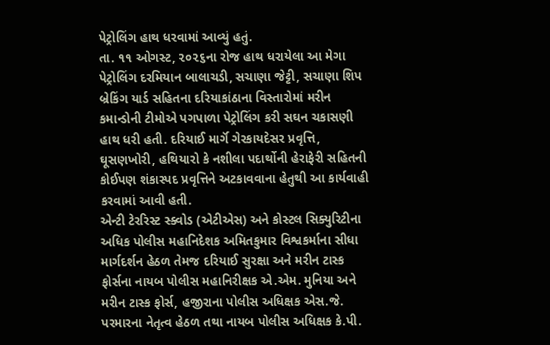પેટ્રોલિંગ હાથ ધરવામાં આવ્યું હતું.
તા. ૧૧ ઓગસ્ટ, ૨૦૨૬ના રોજ હાથ ધરાયેલા આ મેગા પેટ્રોલિંગ દરમિયાન બાલાચડી, સચાણા જેટ્ટી, સચાણા શિપ બ્રેકિંગ યાર્ડ સહિતના દરિયાકાંઠાના વિસ્તારોમાં મરીન કમાન્ડોની ટીમોએ પગપાળા પેટ્રોલિંગ કરી સઘન ચકાસણી હાથ ધરી હતી. દરિયાઈ માર્ગૅ ગેરકાયદેસર પ્રવૃત્તિ, ઘૂસણખોરી, હથિયારો કે નશીલા પદાર્થોની હેરાફેરી સહિતની કોઈપણ શંકાસ્પદ પ્રવૃત્તિને અટકાવવાના હેતુથી આ કાર્યવાહી કરવામાં આવી હતી.
એન્ટી ટેરરિસ્ટ સ્ક્વોડ (એટીએસ) અને કોસ્ટલ સિક્યુરિટીના અધિક પોલીસ મહાનિદેશક અમિતકુમાર વિશ્વકર્માના સીધા માર્ગદર્શન હેઠળ તેમજ દરિયાઈ સુરક્ષા અને મરીન ટાસ્ક ફોર્સના નાયબ પોલીસ મહાનિરીક્ષક એ.એમ. મુનિયા અને મરીન ટાસ્ક ફોર્સ, હજીરાના પોલીસ અધિક્ષક એસ.જે. પરમારના નેતૃત્વ હેઠળ તથા નાયબ પોલીસ અધિક્ષક કે.પી.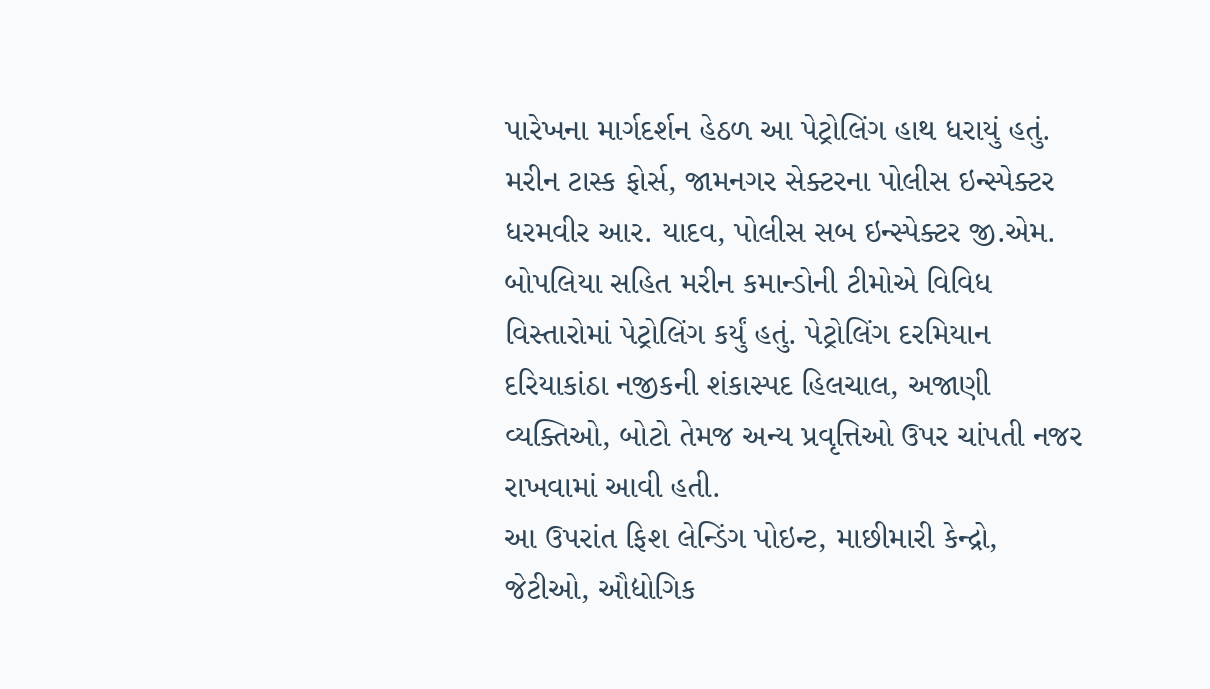પારેખના માર્ગદર્શન હેઠળ આ પેટ્રોલિંગ હાથ ધરાયું હતું.
મરીન ટાસ્ક ફોર્સ, જામનગર સેક્ટરના પોલીસ ઇન્સ્પેક્ટર ધરમવીર આર. યાદવ, પોલીસ સબ ઇન્સ્પેક્ટર જી.એમ. બોપલિયા સહિત મરીન કમાન્ડોની ટીમોએ વિવિધ વિસ્તારોમાં પેટ્રોલિંગ કર્યું હતું. પેટ્રોલિંગ દરમિયાન દરિયાકાંઠા નજીકની શંકાસ્પદ હિલચાલ, અજાણી વ્યક્તિઓ, બોટો તેમજ અન્ય પ્રવૃત્તિઓ ઉપર ચાંપતી નજર રાખવામાં આવી હતી.
આ ઉપરાંત ફિશ લેન્ડિંગ પોઇન્ટ, માછીમારી કેન્દ્રો, જેટીઓ, ઔદ્યોગિક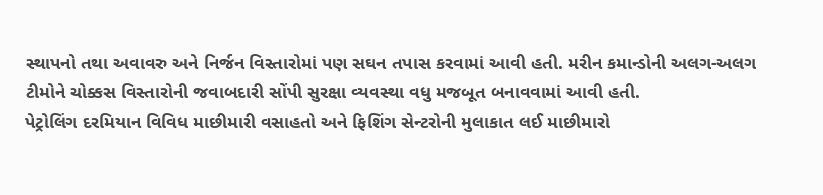સ્થાપનો તથા અવાવરુ અને નિર્જન વિસ્તારોમાં પણ સઘન તપાસ કરવામાં આવી હતી. મરીન કમાન્ડોની અલગ-અલગ ટીમોને ચોક્કસ વિસ્તારોની જવાબદારી સોંપી સુરક્ષા વ્યવસ્થા વધુ મજબૂત બનાવવામાં આવી હતી.
પેટ્રોલિંગ દરમિયાન વિવિધ માછીમારી વસાહતો અને ફિશિંગ સેન્ટરોની મુલાકાત લઈ માછીમારો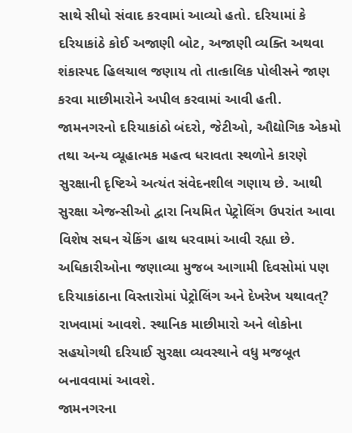સાથે સીધો સંવાદ કરવામાં આવ્યો હતો. દરિયામાં કે દરિયાકાંઠે કોઈ અજાણી બોટ, અજાણી વ્યક્તિ અથવા શંકાસ્પદ હિલચાલ જણાય તો તાત્કાલિક પોલીસને જાણ કરવા માછીમારોને અપીલ કરવામાં આવી હતી.
જામનગરનો દરિયાકાંઠો બંદરો, જેટીઓ, ઔદ્યોગિક એકમો તથા અન્ય વ્યૂહાત્મક મહત્વ ધરાવતા સ્થળોને કારણે સુરક્ષાની દૃષ્ટિએ અત્યંત સંવેદનશીલ ગણાય છે. આથી સુરક્ષા એજન્સીઓ દ્વારા નિયમિત પેટ્રોલિંગ ઉપરાંત આવા વિશેષ સઘન ચેકિંગ હાથ ધરવામાં આવી રહ્યા છે.
અધિકારીઓના જણાવ્યા મુજબ આગામી દિવસોમાં પણ દરિયાકાંઠાના વિસ્તારોમાં પેટ્રોલિંગ અને દેખરેખ યથાવત્? રાખવામાં આવશે. સ્થાનિક માછીમારો અને લોકોના સહયોગથી દરિયાઈ સુરક્ષા વ્યવસ્થાને વધુ મજબૂત બનાવવામાં આવશે.
જામનગરના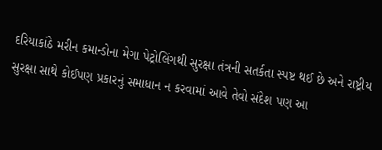દરિયાકાંઠે મરીન કમાન્ડોના મેગા પેટ્રોલિંગથી સુરક્ષા તંત્રની સતર્કતા સ્પષ્ટ થઈ છે અને રાષ્ટ્રીય સુરક્ષા સાથે કોઈપણ પ્રકારનું સમાધાન ન કરવામાં આવે તેવો સંદેશ પણ આ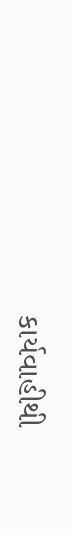કાર્યવાહીથી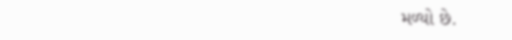મળ્યો છે.